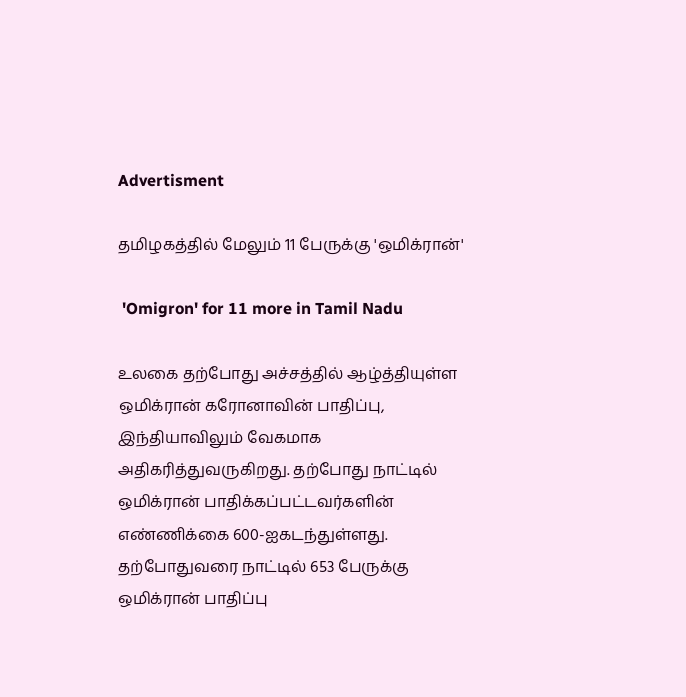Advertisment

தமிழகத்தில் மேலும் 11 பேருக்கு 'ஒமிக்ரான்'

 'Omigron' for 11 more in Tamil Nadu

உலகை தற்போது அச்சத்தில் ஆழ்த்தியுள்ள ஒமிக்ரான் கரோனாவின் பாதிப்பு, இந்தியாவிலும் வேகமாக அதிகரித்துவருகிறது. தற்போது நாட்டில் ஒமிக்ரான் பாதிக்கப்பட்டவர்களின் எண்ணிக்கை 600-ஐகடந்துள்ளது. தற்போதுவரை நாட்டில் 653 பேருக்கு ஒமிக்ரான் பாதிப்பு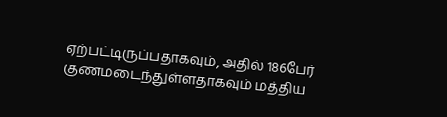ஏற்பட்டிருப்பதாகவும், அதில் 186பேர் குணமடைந்துள்ளதாகவும் மத்திய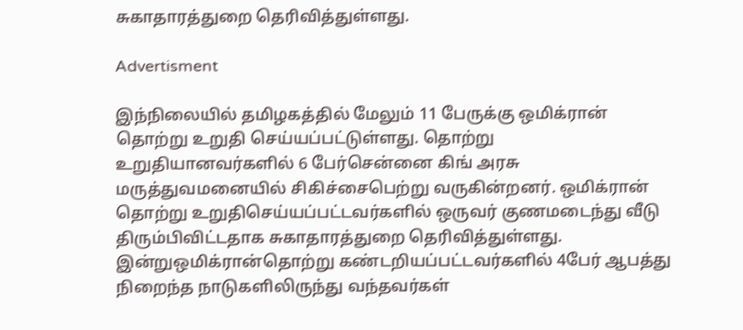சுகாதாரத்துறை தெரிவித்துள்ளது.

Advertisment

இந்நிலையில் தமிழகத்தில் மேலும் 11 பேருக்கு ஒமிக்ரான் தொற்று உறுதி செய்யப்பட்டுள்ளது. தொற்று உறுதியானவர்களில் 6 பேர்சென்னை கிங் அரசு மருத்துவமனையில் சிகிச்சைபெற்று வருகின்றனர். ஒமிக்ரான் தொற்று உறுதிசெய்யப்பட்டவர்களில் ஒருவர் குணமடைந்து வீடு திரும்பிவிட்டதாக சுகாதாரத்துறை தெரிவித்துள்ளது. இன்றுஒமிக்ரான்தொற்று கண்டறியப்பட்டவர்களில் 4பேர் ஆபத்து நிறைந்த நாடுகளிலிருந்து வந்தவர்கள்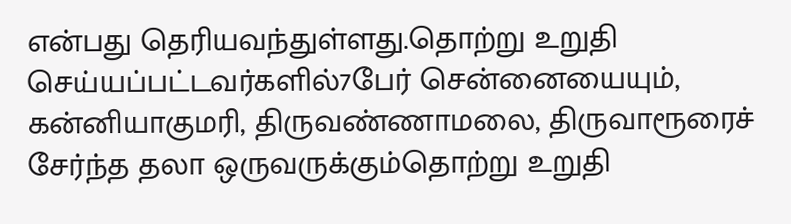என்பது தெரியவந்துள்ளது.தொற்று உறுதி செய்யப்பட்டவர்களில்7பேர் சென்னையையும், கன்னியாகுமரி, திருவண்ணாமலை, திருவாரூரைச் சேர்ந்த தலா ஒருவருக்கும்தொற்று உறுதி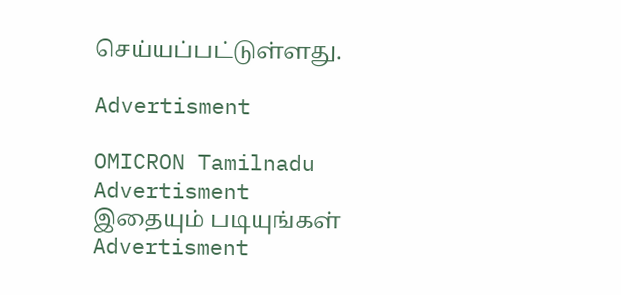செய்யப்பட்டுள்ளது.

Advertisment

OMICRON Tamilnadu
Advertisment
இதையும் படியுங்கள்
Advertisment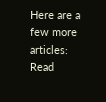Here are a few more articles:
Read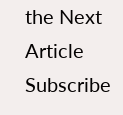the Next Article
Subscribe